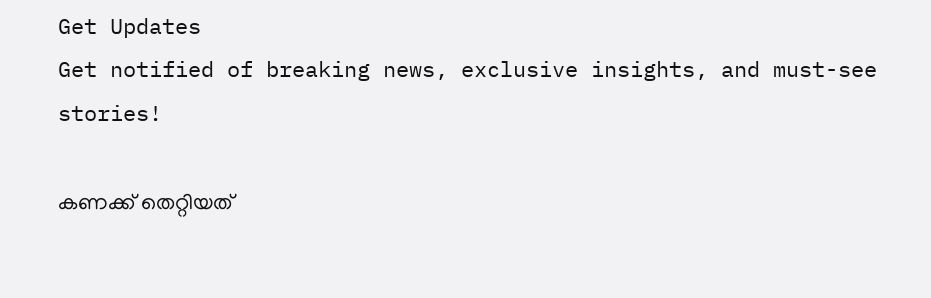Get Updates
Get notified of breaking news, exclusive insights, and must-see stories!

കണക്ക് തെറ്റിയത്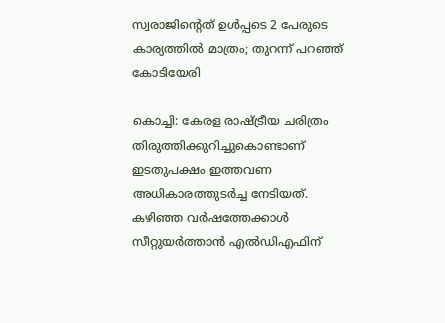സ്വരാജിന്‍റെത് ഉള്‍പ്പടെ 2 പേരുടെ കാര്യത്തില്‍ മാത്രം; തുറന്ന് പറഞ്ഞ് കോടിയേരി

കൊച്ചി: കേരള രാഷ്ട്രീയ ചരിത്രം തിരുത്തിക്കുറിച്ചുകൊണ്ടാണ് ഇടതുപക്ഷം ഇത്തവണ അധികാരത്തുടര്‍ച്ച നേടിയത്. കഴിഞ്ഞ വര്‍ഷത്തേക്കാള്‍ സീറ്റുയര്‍ത്താന്‍ എല്‍ഡിഎഫിന്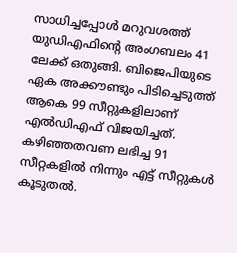സാധിച്ചപ്പോള്‍ മറുവശത്ത് യുഡിഎഫിന്‍റെ അംഗബലം 41 ലേക്ക് ഒതുങ്ങി. ബിജെപിയുടെ ഏക അക്കൗണ്ടും പിടിച്ചെടുത്ത് ആകെ 99 സീറ്റുകളിലാണ് എല്‍ഡിഎഫ് വിജയിച്ചത്. കഴിഞ്ഞതവണ ലഭിച്ച 91 സീറ്റകളില്‍ നിന്നും എട്ട് സീറ്റുകള്‍ കൂടുതല്‍.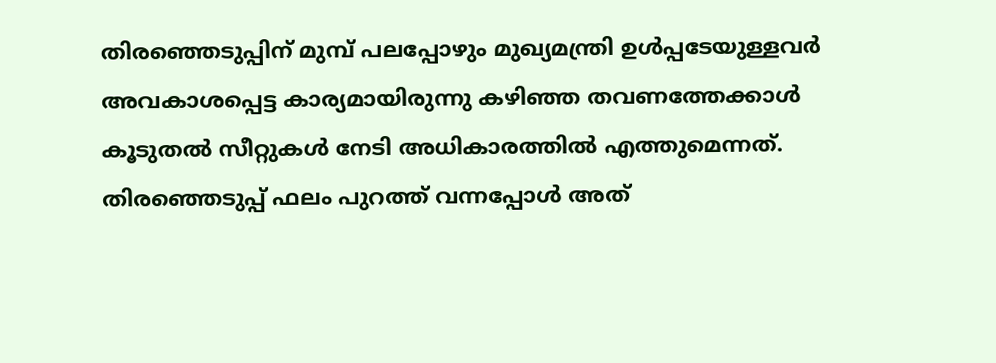തിരഞ്ഞെടുപ്പിന് മുമ്പ് പലപ്പോഴും മുഖ്യമന്ത്രി ഉള്‍പ്പടേയുള്ളവര്‍ അവകാശപ്പെട്ട കാര്യമായിരുന്നു കഴിഞ്ഞ തവണത്തേക്കാള്‍ കൂടുതല്‍ സീറ്റുകള്‍ നേടി അധികാരത്തില്‍ എത്തുമെന്നത്. തിരഞ്ഞെടുപ്പ് ഫലം പുറത്ത് വന്നപ്പോള്‍ അത്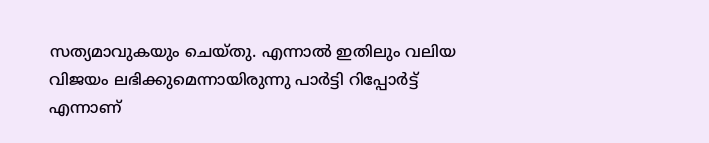സത്യമാവുകയും ചെയ്തു. എന്നാല്‍ ഇതിലും വലിയ വിജയം ലഭിക്കുമെന്നായിരുന്നു പാര്‍ട്ടി റിപ്പോര്‍ട്ട് എന്നാണ്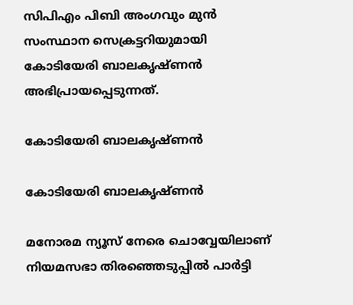സിപിഎം പിബി അംഗവും മുന്‍ സംസ്ഥാന സെക്രട്ടറിയുമായി കോടിയേരി ബാലകൃഷ്ണന്‍ അഭിപ്രായപ്പെടുന്നത്.

കോടിയേരി ബാലകൃഷ്ണന്‍

കോടിയേരി ബാലകൃഷ്ണന്‍

മനോരമ ന്യൂസ് നേരെ ചൊവ്വേയിലാണ് നിയമസഭാ തിരഞ്ഞെടുപ്പില്‍ പാര്‍ട്ടി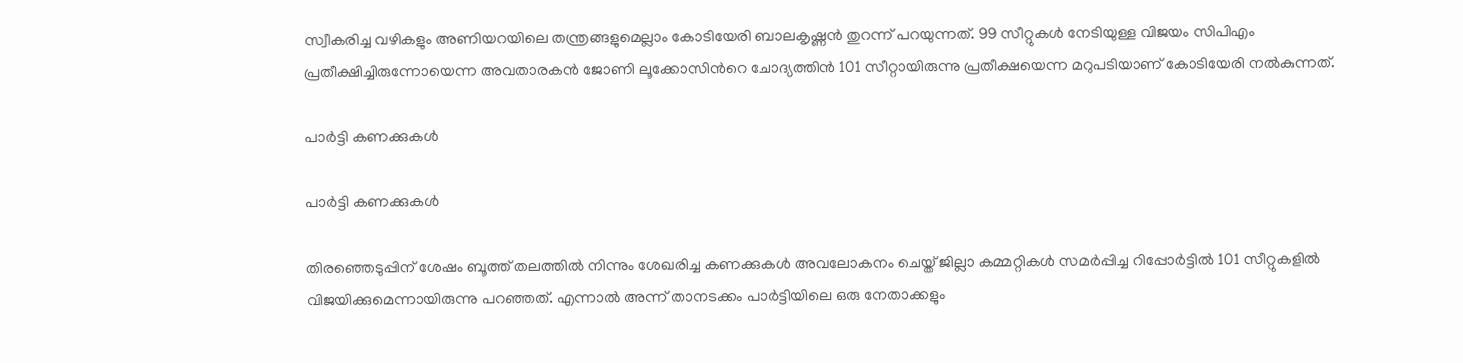സ്വീകരിച്ച വഴികളും അണിയറയിലെ തന്ത്രങ്ങളുമെല്ലാം കോടിയേരി ബാലകൃഷ്ണന്‍ തുറന്ന് പറയുന്നത്. 99 സീറ്റുകള്‍ നേടിയുള്ള വിജയം സിപിഎം പ്രതീക്ഷിച്ചിരുന്നോയെന്ന അവതാരകന്‍ ജോണി ലൂക്കോസിന്‍റെ ചോദ്യത്തിന്‍ 101 സീറ്റായിരുന്നു പ്രതീക്ഷയെന്ന മറുപടിയാണ് കോടിയേരി നല്‍കുന്നത്.

പാര്‍ട്ടി കണക്കുകള്‍

പാര്‍ട്ടി കണക്കുകള്‍

തിരഞ്ഞെടുപ്പിന് ശേഷം ബൂത്ത് തലത്തില്‍ നിന്നും ശേഖരിച്ച കണക്കുകള്‍ അവലോകനം ചെയ്ത് ജില്ലാ കമ്മറ്റികള്‍ സമര്‍പ്പിച്ച റിപ്പോര്‍ട്ടില്‍ 101 സീറ്റുകളില്‍ വിജയിക്കുമെന്നായിരുന്നു പറഞ്ഞത്. എന്നാല്‍ അന്ന് താനടക്കം പാര്‍ട്ടിയിലെ ഒരു നേതാക്കളും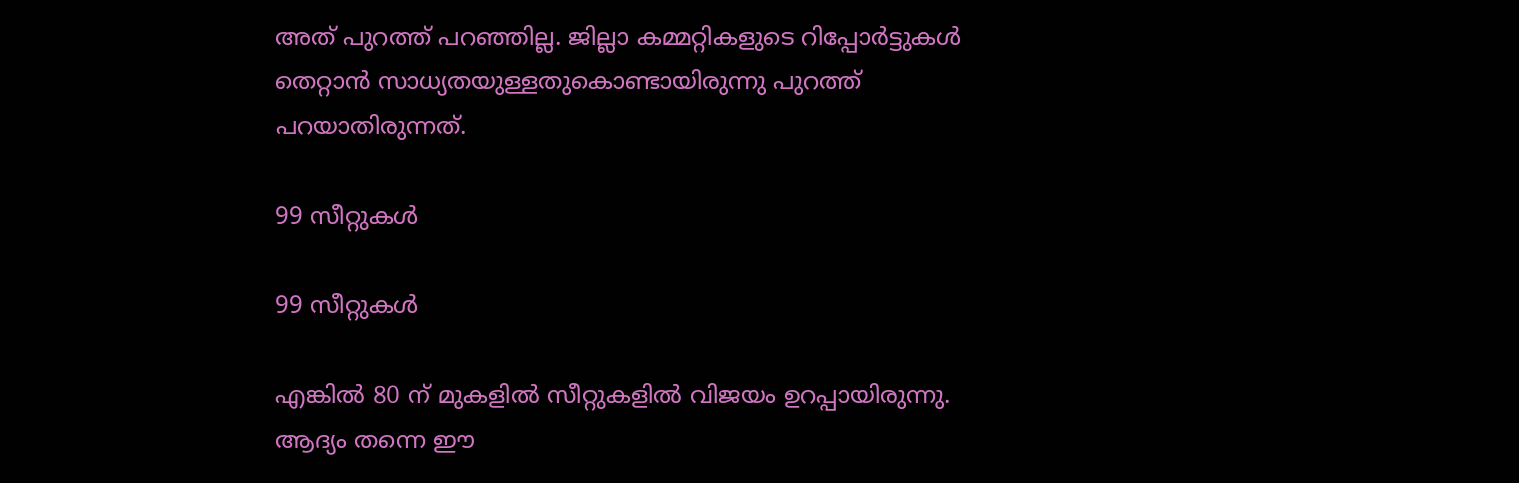അത് പുറത്ത് പറഞ്ഞില്ല. ജില്ലാ കമ്മറ്റികളുടെ റിപ്പോര്‍ട്ടുകള്‍ തെറ്റാന്‍ സാധ്യതയുള്ളതുകൊണ്ടായിരുന്നു പുറത്ത് പറയാതിരുന്നത്.

99 സീറ്റുകള്‍

99 സീറ്റുകള്‍

എങ്കില്‍ 80 ന് മുകളില്‍ സീറ്റുകളില്‍ വിജയം ഉറപ്പായിരുന്നു. ആദ്യം തന്നെ ഈ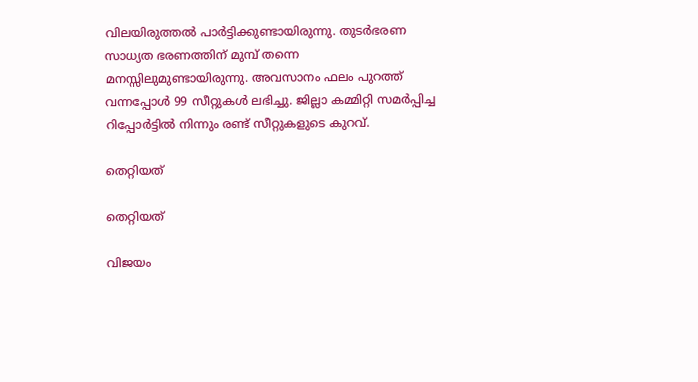വിലയിരുത്തല്‍ പാര്‍ട്ടിക്കുണ്ടായിരുന്നു. തുടര്‍ഭരണ സാധ്യത ഭരണത്തിന് മുമ്പ് തന്നെ മനസ്സിലുമുണ്ടായിരുന്നു. അവസാനം ഫലം പുറത്ത് വന്നപ്പോള്‍ 99 സീറ്റുകള്‍ ലഭിച്ചു. ജില്ലാ കമ്മിറ്റി സമര്‍പ്പിച്ച റിപ്പോര്‍ട്ടില്‍ നിന്നും രണ്ട് സീറ്റുകളുടെ കുറവ്.

തെറ്റിയത്

തെറ്റിയത്

വിജയം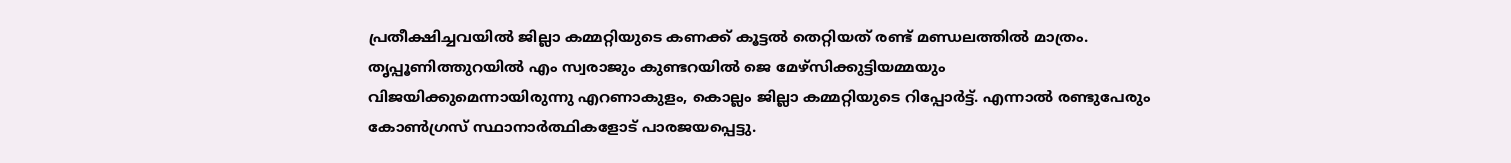പ്രതീക്ഷിച്ചവയില്‍ ജില്ലാ കമ്മറ്റിയുടെ കണക്ക് കൂട്ടല്‍ തെറ്റിയത് രണ്ട് മണ്ഡലത്തില്‍ മാത്രം. തൃപ്പൂണിത്തുറയില്‍ എം സ്വരാജും കുണ്ടറയില്‍ ജെ മേഴ്സിക്കുട്ടിയമ്മയും വിജയിക്കുമെന്നായിരുന്നു എറണാകുളം, കൊല്ലം ജില്ലാ കമ്മറ്റിയുടെ റിപ്പോര്‍ട്ട്. എന്നാല്‍ രണ്ടുപേരും കോണ്‍ഗ്രസ് സ്ഥാനാര്‍ത്ഥികളോട് പാരജയപ്പെട്ടു.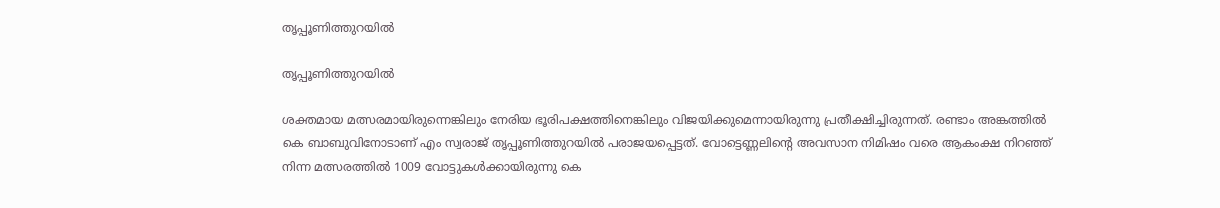തൃപ്പൂണിത്തുറയില്‍

തൃപ്പൂണിത്തുറയില്‍

ശക്തമായ മത്സരമായിരുന്നെങ്കിലും നേരിയ ഭൂരിപക്ഷത്തിനെങ്കിലും വിജയിക്കുമെന്നായിരുന്നു പ്രതീക്ഷിച്ചിരുന്നത്. രണ്ടാം അങ്കത്തില്‍ കെ ബാബുവിനോടാണ് എം സ്വരാജ് തൃപ്പൂണിത്തുറയില്‍ പരാജയപ്പെട്ടത്. വോട്ടെണ്ണലിന്‍റെ അവസാന നിമിഷം വരെ ആകംക്ഷ നിറഞ്ഞ് നിന്ന മത്സരത്തില്‍ 1009 വോട്ടുകള്‍ക്കായിരുന്നു കെ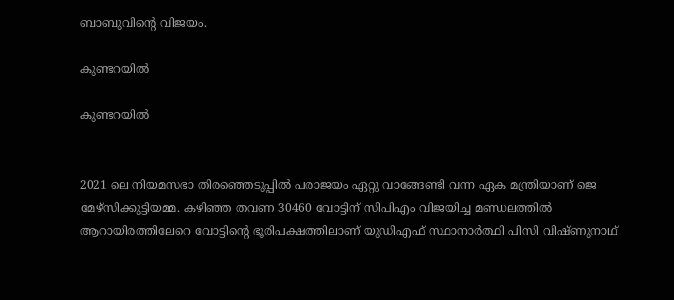ബാബുവിന്‍റെ വിജയം.

കുണ്ടറയില്‍

കുണ്ടറയില്‍


2021 ലെ നിയമസഭാ തിരഞ്ഞെടുപ്പില്‍ പരാജയം ഏറ്റു വാങ്ങേണ്ടി വന്ന ഏക മന്ത്രിയാണ് ജെ മേഴ്സിക്കുട്ടിയമ്മ. കഴിഞ്ഞ തവണ 30460 വോട്ടിന് സിപിഎം വിജയിച്ച മണ്ഡലത്തില്‍ ആറായിരത്തിലേറെ വോട്ടിന്‍റെ ഭൂരിപക്ഷത്തിലാണ് യുഡിഎഫ് സ്ഥാനാര്‍ത്ഥി പിസി വിഷ്ണുനാഥ്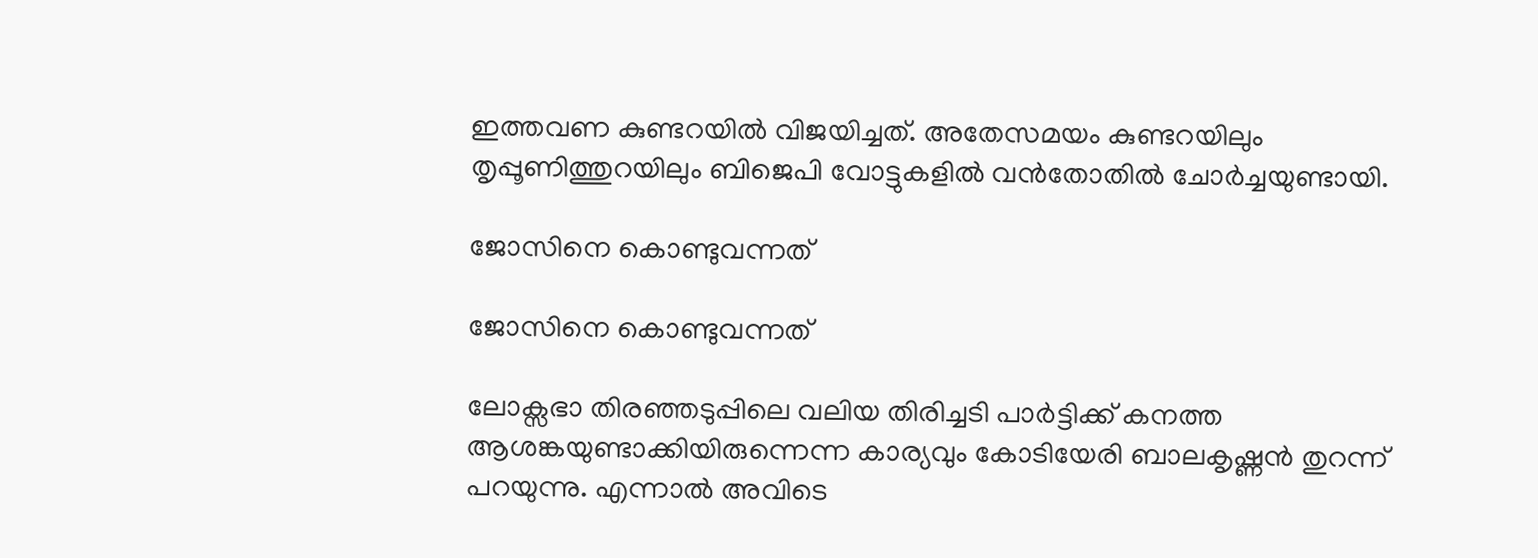ഇത്തവണ കുണ്ടറയില്‍ വിജയിച്ചത്. അതേസമയം കുണ്ടറയിലും തൃപ്പൂണിത്തുറയിലും ബിജെപി വോട്ടുകളില്‍ വന്‍തോതില്‍ ചോര്‍ച്ചയുണ്ടായി.

ജോസിനെ കൊണ്ടുവന്നത്

ജോസിനെ കൊണ്ടുവന്നത്

ലോക്സഭാ തിരഞ്ഞടുപ്പിലെ വലിയ തിരിച്ചടി പാര്‍ട്ടിക്ക് കനത്ത ആശങ്കയുണ്ടാക്കിയിരുന്നെന്ന കാര്യവും കോടിയേരി ബാലകൃഷ്ണന്‍ തുറന്ന് പറയുന്നു. എന്നാല്‍ അവിടെ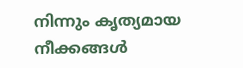നിന്നും കൃത്യമായ നീക്കങ്ങള്‍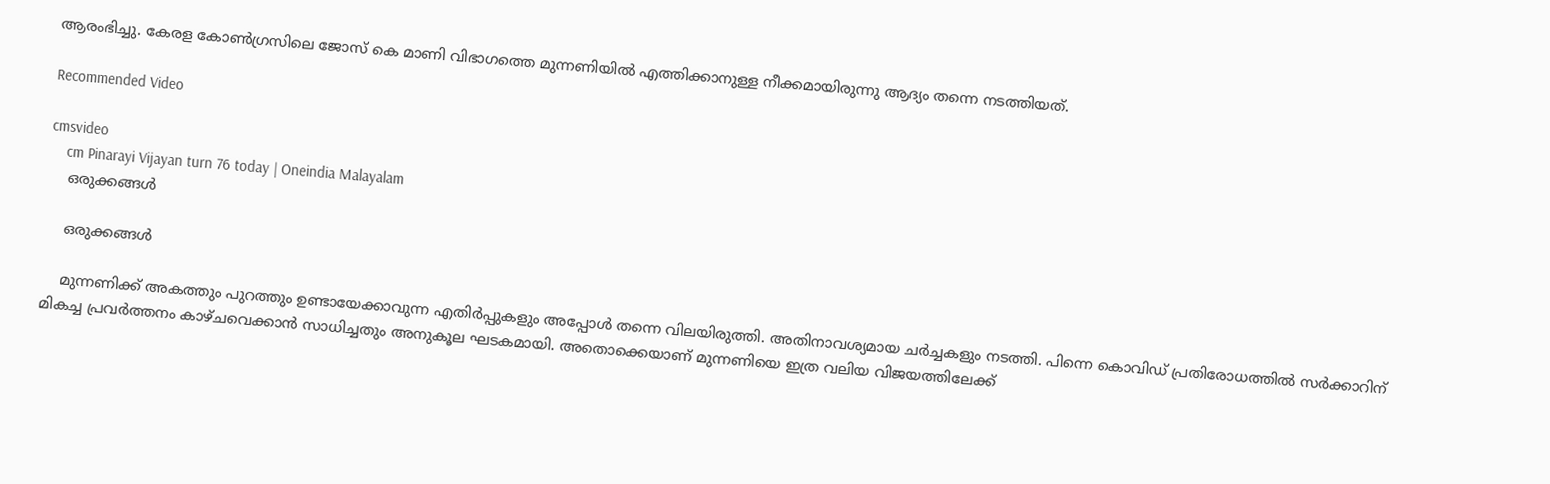ആരംഭിച്ചു. കേരള കോണ്‍ഗ്രസിലെ ജോസ് കെ മാണി വിഭാഗത്തെ മുന്നണിയില്‍ എത്തിക്കാനുള്ള നീക്കമായിരുന്നു ആദ്യം തന്നെ നടത്തിയത്.

Recommended Video

cmsvideo
    cm Pinarayi Vijayan turn 76 today | Oneindia Malayalam
    ഒരുക്കങ്ങള്‍

    ഒരുക്കങ്ങള്‍

    മുന്നണിക്ക് അകത്തും പുറത്തും ഉണ്ടായേക്കാവുന്ന എതിര്‍പ്പുകളും അപ്പോള്‍ തന്നെ വിലയിരുത്തി. അതിനാവശ്യമായ ചര്‍ച്ചകളും നടത്തി. പിന്നെ കൊവിഡ് പ്രതിരോധത്തില്‍ സര്‍ക്കാറിന് മികച്ച പ്രവര്‍ത്തനം കാഴ്ചവെക്കാന്‍ സാധിച്ചതും അനുകൂല ഘടകമായി. അതൊക്കെയാണ് മുന്നണിയെ ഇത്ര വലിയ വിജയത്തിലേക്ക്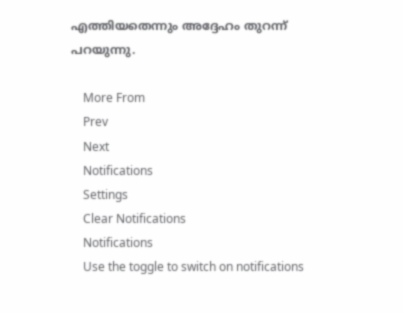എത്തിയതെന്നും അദ്ദേഹം തുറന്ന് പറയുന്നു.

    More From
    Prev
    Next
    Notifications
    Settings
    Clear Notifications
    Notifications
    Use the toggle to switch on notifications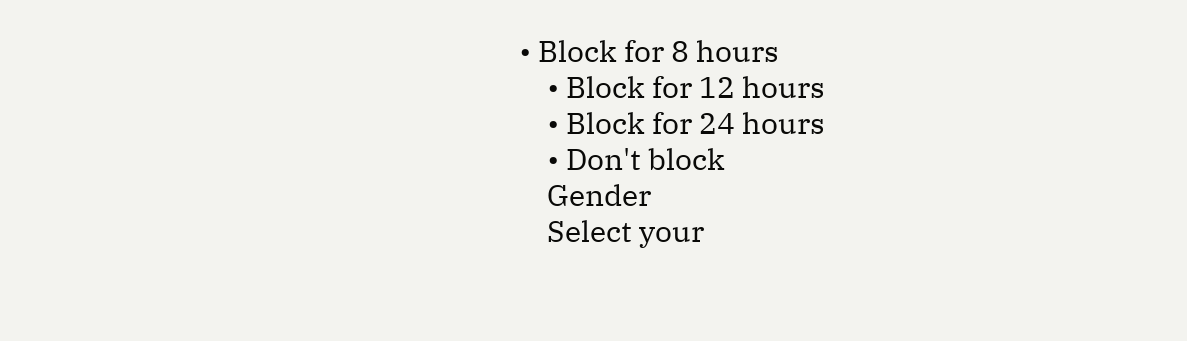• Block for 8 hours
    • Block for 12 hours
    • Block for 24 hours
    • Don't block
    Gender
    Select your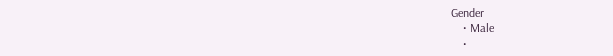Gender
    • Male
    •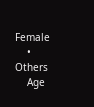Female
    • Others
    Age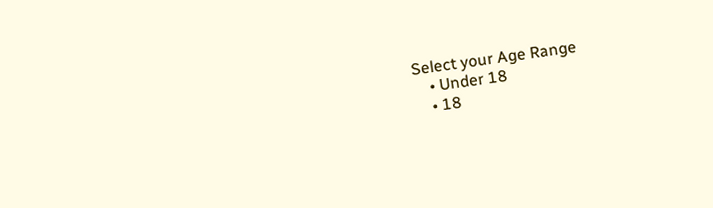Select your Age Range
    • Under 18
    • 18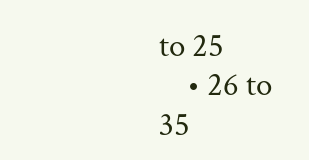to 25
    • 26 to 35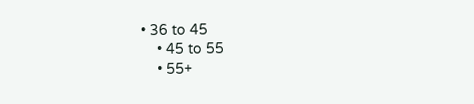• 36 to 45
    • 45 to 55
    • 55+